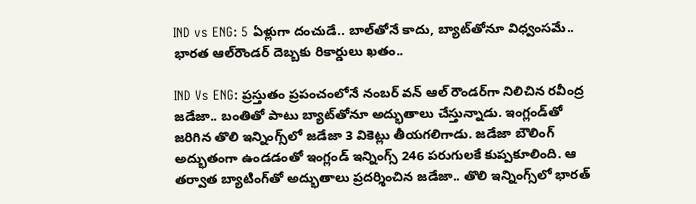IND vs ENG: 5 ఏళ్లుగా దంచుడే.. బాల్‌తోనే కాదు, బ్యాట్‌తోనూ విధ్వంసమే.. భారత ఆల్‌రౌండర్ దెబ్బకు రికార్డులు ఖతం..

IND Vs ENG: ప్రస్తుతం ప్రపంచంలోనే నంబర్ వన్ ఆల్ రౌండర్‌గా నిలిచిన రవీంద్ర జడేజా.. బంతితో పాటు బ్యాట్‌తోనూ అద్భుతాలు చేస్తున్నాడు. ఇంగ్లండ్‌తో జరిగిన తొలి ఇన్నింగ్స్‌లో జడేజా 3 వికెట్లు తీయగలిగాడు. జడేజా బౌలింగ్ అద్భుతంగా ఉండడంతో ఇంగ్లండ్ ఇన్నింగ్స్ 246 పరుగులకే కుప్పకూలింది. ఆ తర్వాత బ్యాటింగ్‌తో అద్భుతాలు ప్రదర్శించిన జడేజా.. తొలి ఇన్నింగ్స్‌లో భారత్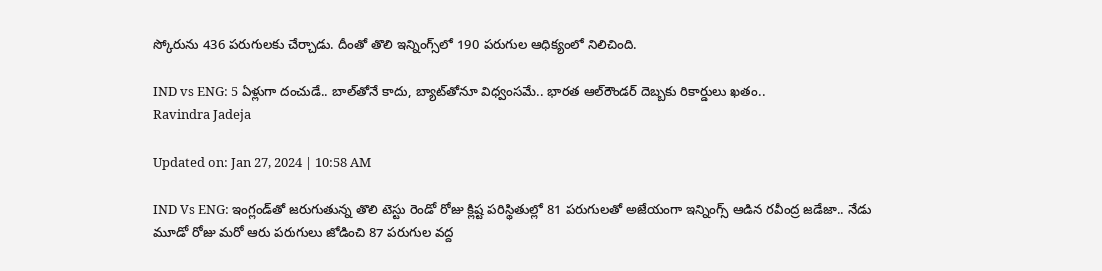స్కోరును 436 పరుగులకు చేర్చాడు. దీంతో తొలి ఇన్నింగ్స్‌లో 190 పరుగుల ఆధిక్యంలో నిలిచింది.

IND vs ENG: 5 ఏళ్లుగా దంచుడే.. బాల్‌తోనే కాదు, బ్యాట్‌తోనూ విధ్వంసమే.. భారత ఆల్‌రౌండర్ దెబ్బకు రికార్డులు ఖతం..
Ravindra Jadeja

Updated on: Jan 27, 2024 | 10:58 AM

IND Vs ENG: ఇంగ్లండ్‌తో జరుగుతున్న తొలి టెస్టు రెండో రోజు క్లిష్ట పరిస్థితుల్లో 81 పరుగులతో అజేయంగా ఇన్నింగ్స్ ఆడిన రవీంద్ర జడేజా.. నేడు మూడో రోజు మరో ఆరు పరుగులు జోడించి 87 పరుగుల వద్ద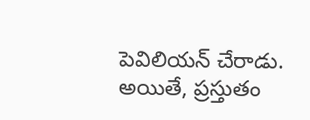పెవిలియన్ చేరాడు. అయితే, ప్రస్తుతం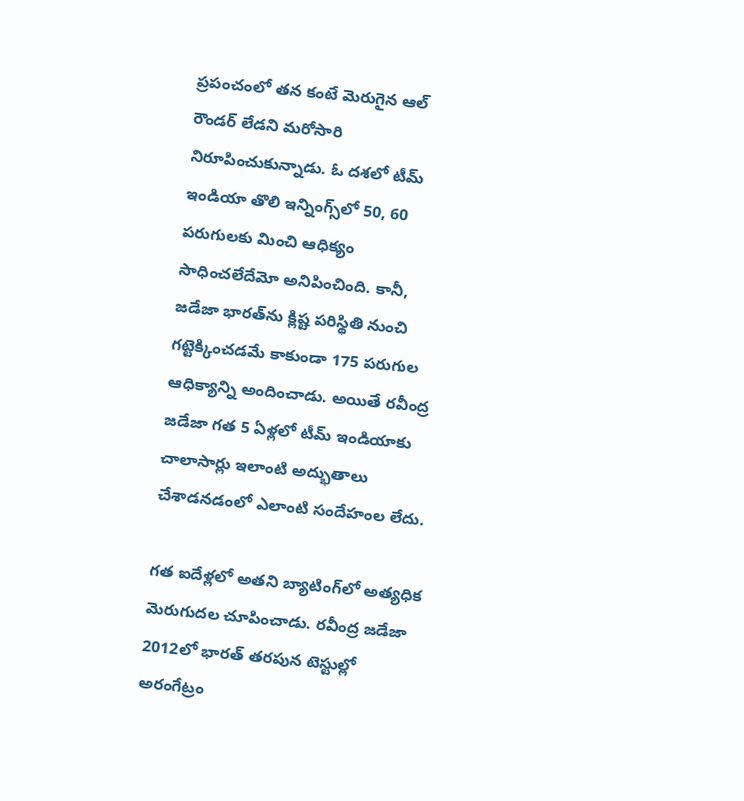ప్రపంచంలో తన కంటే మెరుగైన ఆల్ రౌండర్ లేడని మరోసారి నిరూపించుకున్నాడు. ఓ దశలో టీమ్ ఇండియా తొలి ఇన్నింగ్స్‌లో 50, 60 పరుగులకు మించి ఆధిక్యం సాధించలేదేమో అనిపించింది. కానీ, జడేజా భారత్‌ను క్లిష్ట పరిస్థితి నుంచి గట్టెక్కించడమే కాకుండా 175 పరుగుల ఆధిక్యాన్ని అందించాడు. అయితే రవీంద్ర జడేజా గత 5 ఏళ్లలో టీమ్ ఇండియాకు చాలాసార్లు ఇలాంటి అద్భుతాలు చేశాడనడంలో ఎలాంటి సందేహంల లేదు.

గత ఐదేళ్లలో అతని బ్యాటింగ్‌లో అత్యధిక మెరుగుదల చూపించాడు. రవీంద్ర జడేజా 2012లో భారత్ తరపున టెస్టుల్లో అరంగేట్రం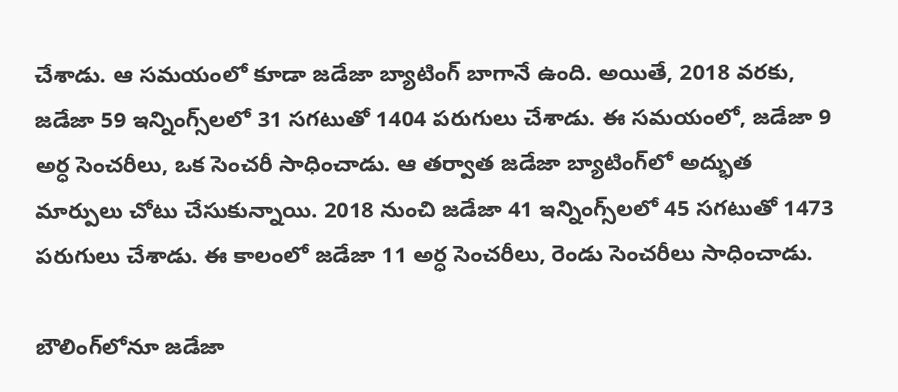చేశాడు. ఆ సమయంలో కూడా జడేజా బ్యాటింగ్ బాగానే ఉంది. అయితే, 2018 వరకు, జడేజా 59 ఇన్నింగ్స్‌లలో 31 సగటుతో 1404 పరుగులు చేశాడు. ఈ సమయంలో, జడేజా 9 అర్ధ సెంచరీలు, ఒక సెంచరీ సాధించాడు. ఆ తర్వాత జడేజా బ్యాటింగ్‌లో అద్భుత మార్పులు చోటు చేసుకున్నాయి. 2018 నుంచి జడేజా 41 ఇన్నింగ్స్‌లలో 45 సగటుతో 1473 పరుగులు చేశాడు. ఈ కాలంలో జడేజా 11 అర్ధ సెంచరీలు, రెండు సెంచరీలు సాధించాడు.

బౌలింగ్‌లోనూ జడేజా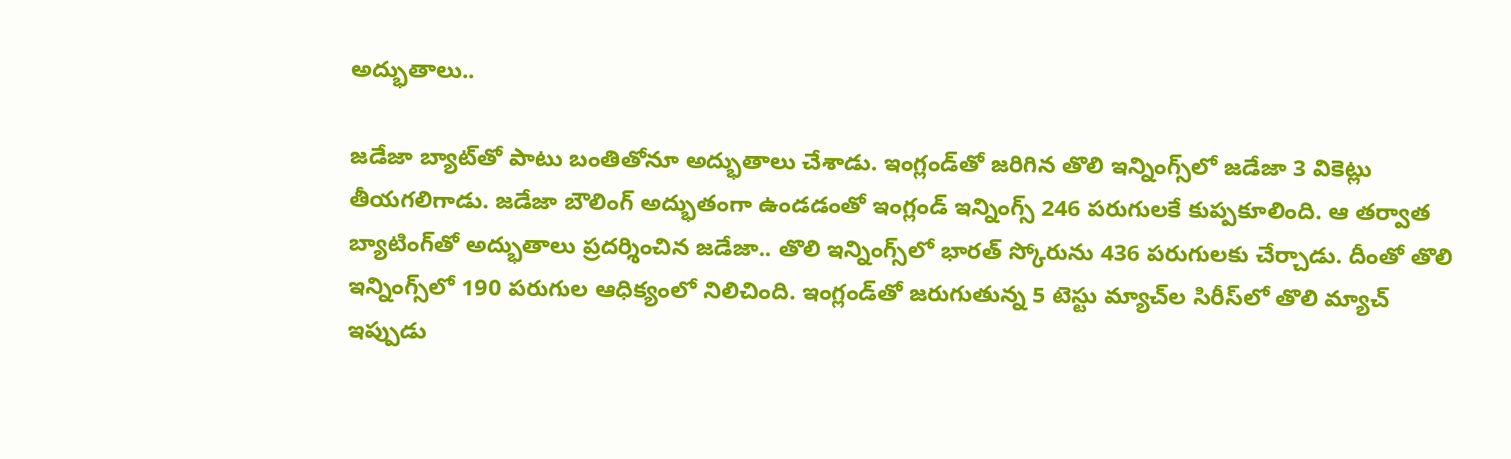అద్భుతాలు..

జడేజా బ్యాట్‌తో పాటు బంతితోనూ అద్భుతాలు చేశాడు. ఇంగ్లండ్‌తో జరిగిన తొలి ఇన్నింగ్స్‌లో జడేజా 3 వికెట్లు తీయగలిగాడు. జడేజా బౌలింగ్ అద్భుతంగా ఉండడంతో ఇంగ్లండ్ ఇన్నింగ్స్ 246 పరుగులకే కుప్పకూలింది. ఆ తర్వాత బ్యాటింగ్‌తో అద్భుతాలు ప్రదర్శించిన జడేజా.. తొలి ఇన్నింగ్స్‌లో భారత్ స్కోరును 436 పరుగులకు చేర్చాడు. దీంతో తొలి ఇన్నింగ్స్‌లో 190 పరుగుల ఆధిక్యంలో నిలిచింది. ఇంగ్లండ్‌తో జరుగుతున్న 5 టెస్టు మ్యాచ్‌ల సిరీస్‌లో తొలి మ్యాచ్ ఇప్పుడు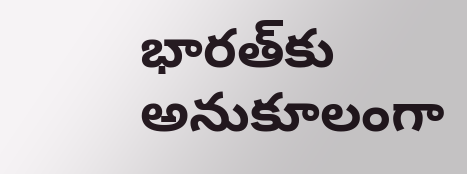భారత్‌కు అనుకూలంగా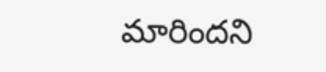మారిందని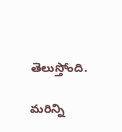తెలుస్తోంది.

మరిన్ని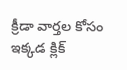క్రీడా వార్తల కోసం ఇక్కడ క్లిక్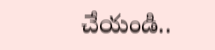చేయండి..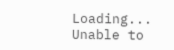Loading...
Unable to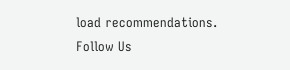load recommendations.
Follow Us